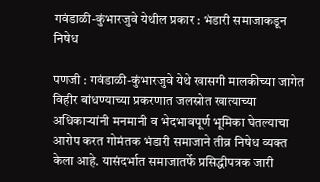गवंडाळी-कुंभारजुवे येथील प्रकार : भंडारी समाजाकडून निषेध

पणजी : गवंडाळी-कुंभारजुवे येथे खासगी मालकीच्या जागेत विहीर बांधण्याच्या प्रकरणात जलस्रोत खात्याच्या अधिकाऱ्यांनी मनमानी व भेदभावपूर्ण भूमिका घेतल्याचा आरोप करत गोमंतक भंडारी समाजाने तीव्र निषेध व्यक्त केला आहे. यासंदर्भात समाजातर्फे प्रसिद्धीपत्रक जारी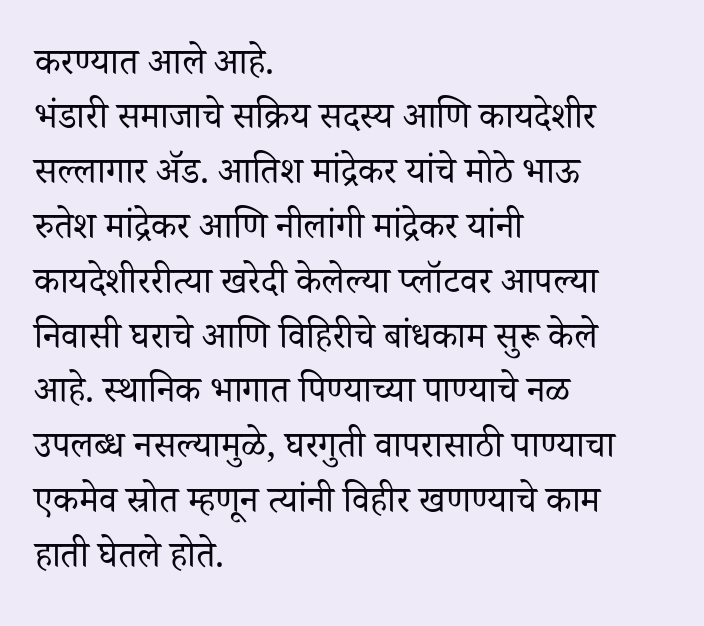करण्यात आले आहे.
भंडारी समाजाचे सक्रिय सदस्य आणि कायदेशीर सल्लागार ॲड. आतिश मांद्रेकर यांचे मोठे भाऊ रुतेश मांद्रेकर आणि नीलांगी मांद्रेकर यांनी कायदेशीररीत्या खरेदी केलेल्या प्लॉटवर आपल्या निवासी घराचे आणि विहिरीचे बांधकाम सुरू केले आहे. स्थानिक भागात पिण्याच्या पाण्याचे नळ उपलब्ध नसल्यामुळे, घरगुती वापरासाठी पाण्याचा एकमेव स्रोत म्हणून त्यांनी विहीर खणण्याचे काम हाती घेतले होते.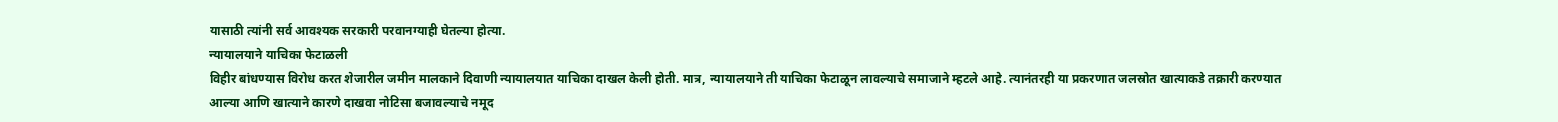यासाठी त्यांनी सर्व आवश्यक सरकारी परवानग्याही घेतल्या होत्या.
न्यायालयाने याचिका फेटाळली
विहीर बांधण्यास विरोध करत शेजारील जमीन मालकाने दिवाणी न्यायालयात याचिका दाखल केली होती. मात्र, न्यायालयाने ती याचिका फेटाळून लावल्याचे समाजाने म्हटले आहे. त्यानंतरही या प्रकरणात जलस्रोत खात्याकडे तक्रारी करण्यात आल्या आणि खात्याने कारणे दाखवा नोटिसा बजावल्याचे नमूद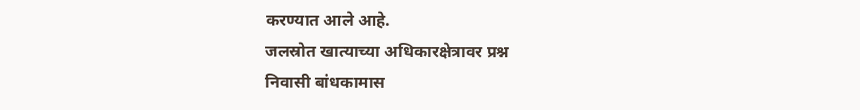करण्यात आले आहे.
जलस्रोत खात्याच्या अधिकारक्षेत्रावर प्रश्न
निवासी बांधकामास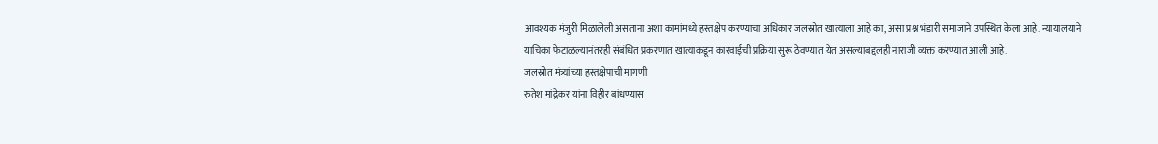आवश्यक मंजुरी मिळालेली असताना अशा कामांमध्ये हस्तक्षेप करण्याचा अधिकार जलस्रोत खात्याला आहे का, असा प्रश्न भंडारी समाजाने उपस्थित केला आहे. न्यायालयाने याचिका फेटाळल्यानंतरही संबंधित प्रकरणात खात्याकडून कारवाईची प्रक्रिया सुरू ठेवण्यात येत असल्याबद्दलही नाराजी व्यक्त करण्यात आली आहे.
जलस्रोत मंत्र्यांच्या हस्तक्षेपाची मागणी
रुतेश मांद्रेकर यांना विहीर बांधण्यास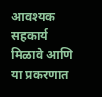आवश्यक सहकार्य मिळावे आणि या प्रकरणात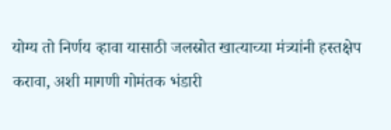योग्य तो निर्णय व्हावा यासाठी जलस्रोत खात्याच्या मंत्र्यांनी हस्तक्षेप करावा, अशी मागणी गोमंतक भंडारी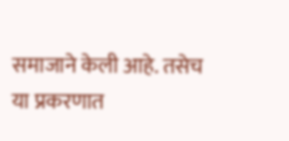समाजाने केली आहे. तसेच या प्रकरणात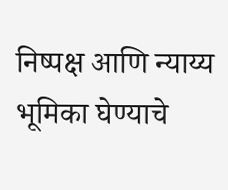निष्पक्ष आणि न्याय्य भूमिका घेण्याचे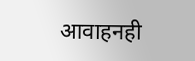आवाहनही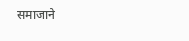समाजाने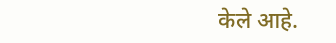केले आहे.